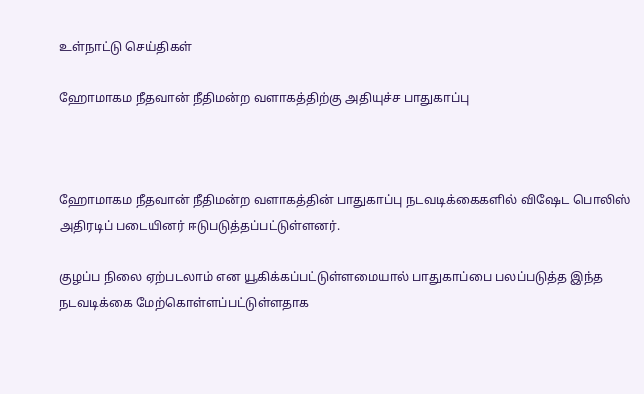உள்நாட்டு செய்திகள்

ஹோமாகம நீதவான் நீதிமன்ற வளாகத்திற்கு அதியுச்ச பாதுகாப்பு



ஹோமாகம நீதவான் நீதிமன்ற வளாகத்தின் பாதுகாப்பு நடவடிக்கைகளில் விஷேட பொலிஸ் அதிரடிப் படையினர் ஈடுபடுத்தப்பட்டுள்ளனர்.

குழப்ப நிலை ஏற்படலாம் என யூகிக்கப்பட்டுள்ளமையால் பாதுகாப்பை பலப்படுத்த இந்த நடவடிக்கை மேற்கொள்ளப்பட்டுள்ளதாக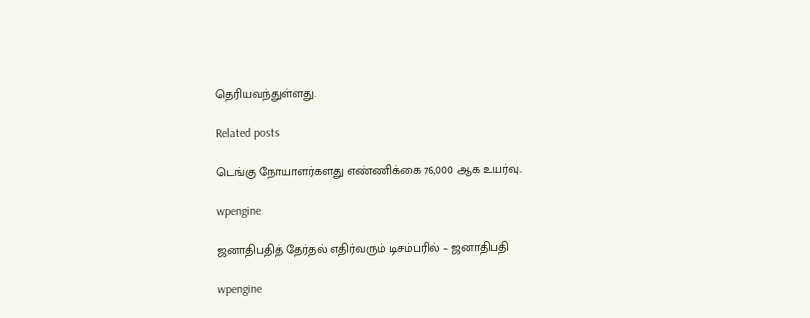தெரியவந்துள்ளது.

Related posts

டெங்கு நோயாளர்களது எண்ணிக்கை 76,000 ஆக உயர்வு..

wpengine

ஜனாதிபதித் தேர்தல் எதிர்வரும் டிசம்பரில் – ஜனாதிபதி

wpengine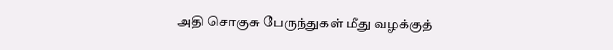அதி சொகுசு பேருந்துகள் மீது வழக்குத்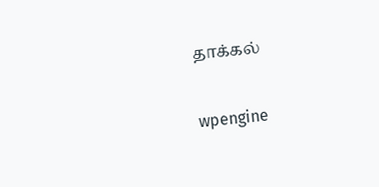தாக்கல்

wpengine